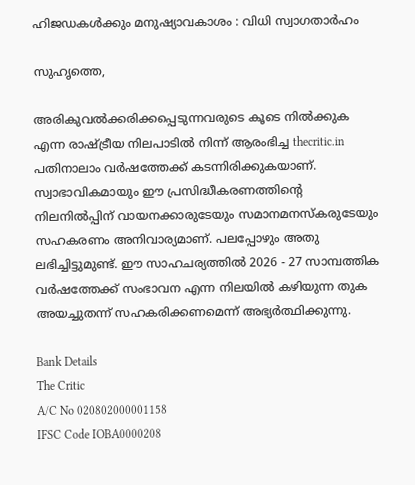ഹിജഡകള്‍ക്കും മനുഷ്യാവകാശം : വിധി സ്വാഗതാര്‍ഹം

സുഹൃത്തെ,

അരികുവല്‍ക്കരിക്കപ്പെടുന്നവരുടെ കൂടെ നില്‍ക്കുക എന്ന രാഷ്ട്രീയ നിലപാടില്‍ നിന്ന് ആരംഭിച്ച thecritic.in പതിനാലാം വര്‍ഷത്തേക്ക് കടന്നിരിക്കുകയാണ്. സ്വാഭാവികമായും ഈ പ്രസിദ്ധീകരണത്തിന്റെ നിലനില്‍പ്പിന് വായനക്കാരുടേയും സമാനമനസ്‌കരുടേയും സഹകരണം അനിവാര്യമാണ്. പലപ്പോഴും അതു ലഭിച്ചിട്ടുമുണ്ട്. ഈ സാഹചര്യത്തില്‍ 2026 - 27 സാമ്പത്തിക വര്‍ഷത്തേക്ക് സംഭാവന എന്ന നിലയില്‍ കഴിയുന്ന തുക അയച്ചുതന്ന് സഹകരിക്കണമെന്ന് അഭ്യര്‍ത്ഥിക്കുന്നു.

Bank Details
The Critic
A/C No 020802000001158
IFSC Code IOBA0000208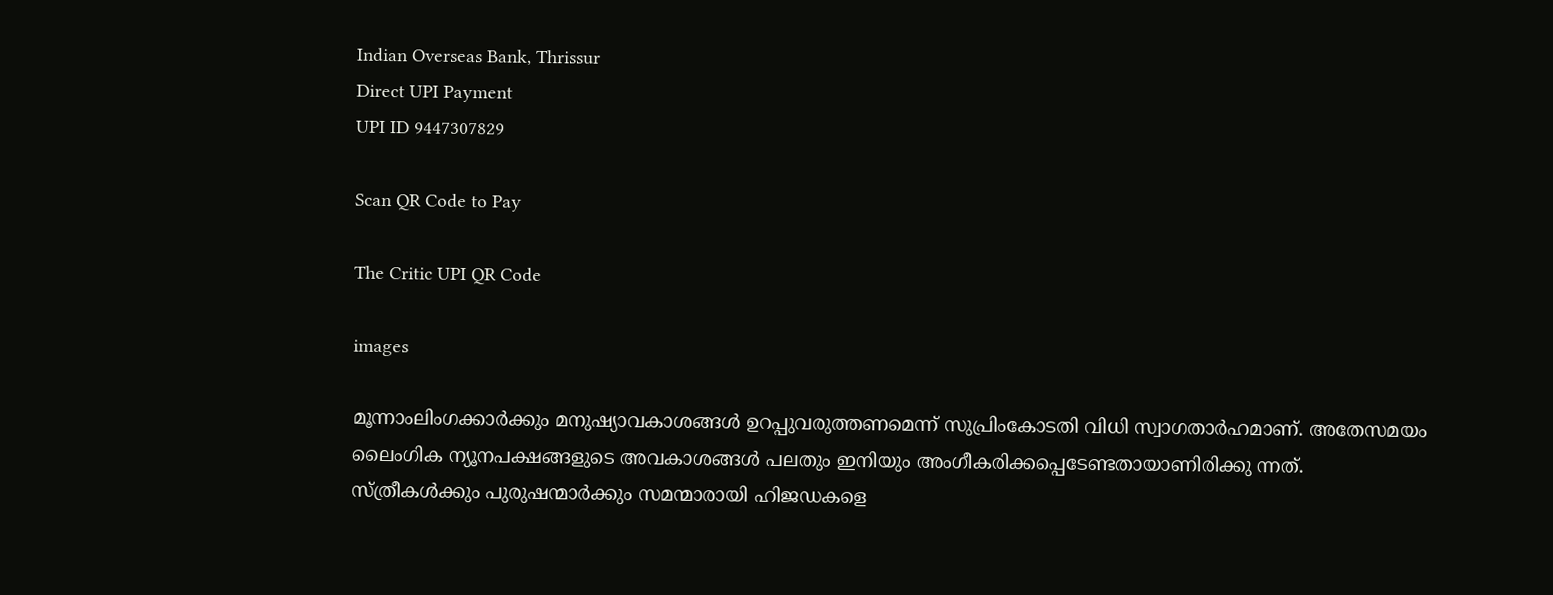Indian Overseas Bank, Thrissur
Direct UPI Payment
UPI ID 9447307829

Scan QR Code to Pay

The Critic UPI QR Code

images

മൂന്നാംലിംഗക്കാര്‍ക്കും മനുഷ്യാവകാശങ്ങള്‍ ഉറപ്പുവരുത്തണമെന്ന് സുപ്രിംകോടതി വിധി സ്വാഗതാര്‍ഹമാണ്. അതേസമയം ലൈംഗിക ന്യൂനപക്ഷങ്ങളുടെ അവകാശങ്ങള്‍ പലതും ഇനിയും അംഗീകരിക്കപ്പെടേണ്ടതായാണിരിക്കു ന്നത്.
സ്ത്രീകള്‍ക്കും പുരുഷന്മാര്‍ക്കും സമന്മാരായി ഹിജഡകളെ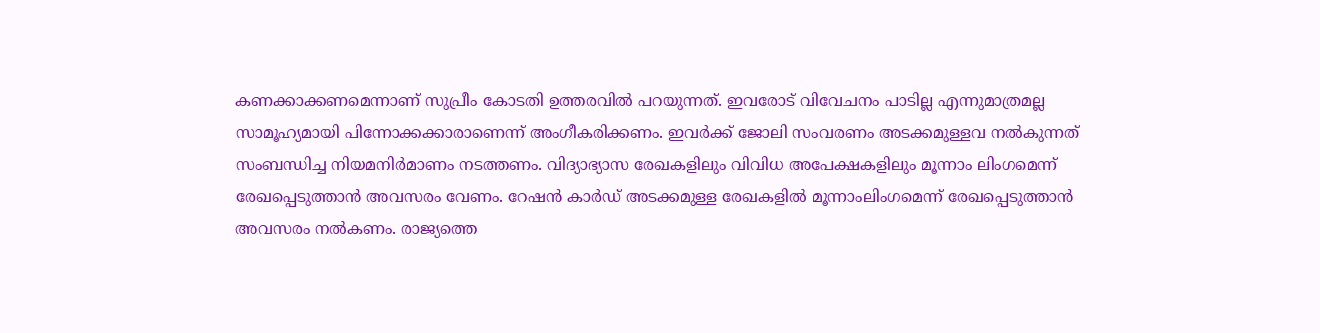കണക്കാക്കണമെന്നാണ് സുപ്രീം കോടതി ഉത്തരവില്‍ പറയുന്നത്. ഇവരോട് വിവേചനം പാടില്ല എന്നുമാത്രമല്ല സാമൂഹ്യമായി പിന്നോക്കക്കാരാണെന്ന് അംഗീകരിക്കണം. ഇവര്‍ക്ക് ജോലി സംവരണം അടക്കമുള്ളവ നല്‍കുന്നത് സംബന്ധിച്ച നിയമനിര്‍മാണം നടത്തണം. വിദ്യാഭ്യാസ രേഖകളിലും വിവിധ അപേക്ഷകളിലും മൂന്നാം ലിംഗമെന്ന് രേഖപ്പെടുത്താന്‍ അവസരം വേണം. റേഷന്‍ കാര്‍ഡ് അടക്കമുള്ള രേഖകളില്‍ മൂന്നാംലിംഗമെന്ന് രേഖപ്പെടുത്താന്‍ അവസരം നല്‍കണം. രാജ്യത്തെ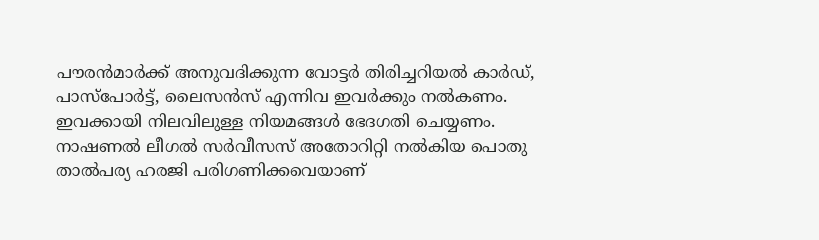പൗരന്‍മാര്‍ക്ക് അനുവദിക്കുന്ന വോട്ടര്‍ തിരിച്ചറിയല്‍ കാര്‍ഡ്, പാസ്‌പോര്‍ട്ട്, ലൈസന്‍സ് എന്നിവ ഇവര്‍ക്കും നല്‍കണം. ഇവക്കായി നിലവിലുള്ള നിയമങ്ങള്‍ ഭേദഗതി ചെയ്യണം. നാഷണല്‍ ലീഗല്‍ സര്‍വീസസ് അതോറിറ്റി നല്‍കിയ പൊതു താല്‍പര്യ ഹരജി പരിഗണിക്കവെയാണ്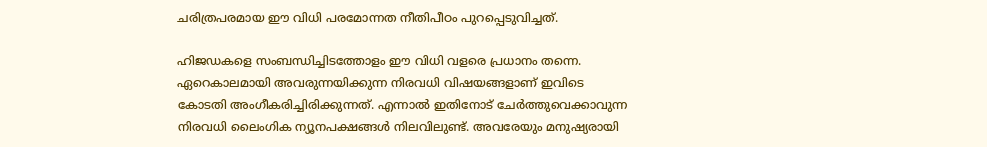ചരിത്രപരമായ ഈ വിധി പരമോന്നത നീതിപീഠം പുറപ്പെടുവിച്ചത്.

ഹിജഡകളെ സംബന്ധിച്ചിടത്തോളം ഈ വിധി വളരെ പ്രധാനം തന്നെ. ഏറെകാലമായി അവരുന്നയിക്കുന്ന നിരവധി വിഷയങ്ങളാണ് ഇവിടെ കോടതി അംഗീകരിച്ചിരിക്കുന്നത്. എന്നാല്‍ ഇതിനോട് ചേര്‍ത്തുവെക്കാവുന്ന നിരവധി ലൈംഗിക ന്യൂനപക്ഷങ്ങള്‍ നിലവിലുണ്ട്. അവരേയും മനുഷ്യരായി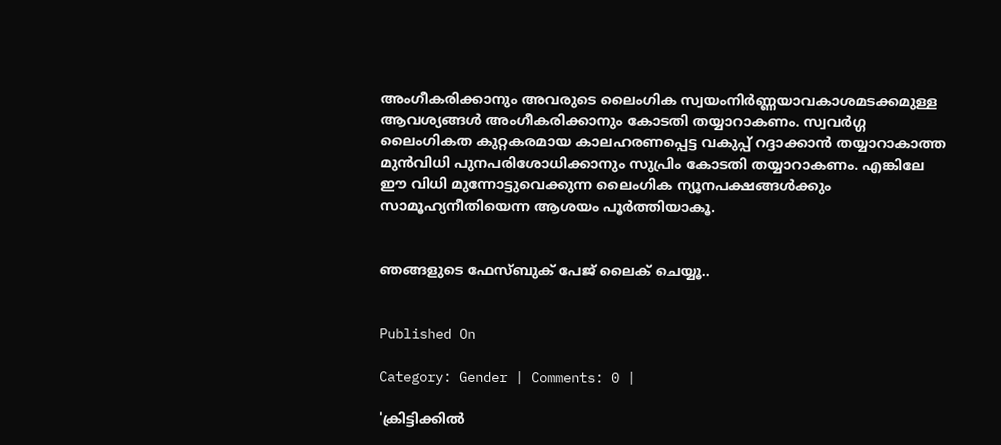അംഗീകരിക്കാനും അവരുടെ ലൈംഗിക സ്വയംനിര്‍ണ്ണയാവകാശമടക്കമുള്ള ആവശ്യങ്ങള്‍ അംഗീകരിക്കാനും കോടതി തയ്യാറാകണം. സ്വവര്‍ഗ്ഗ ലൈംഗികത കുറ്റകരമായ കാലഹരണപ്പെട്ട വകുപ്പ് റദ്ദാക്കാന്‍ തയ്യാറാകാത്ത മുന്‍വിധി പുനപരിശോധിക്കാനും സുപ്രിം കോടതി തയ്യാറാകണം. എങ്കിലേ ഈ വിധി മുന്നോട്ടുവെക്കുന്ന ലൈംഗിക ന്യൂനപക്ഷങ്ങള്‍ക്കും സാമൂഹ്യനീതിയെന്ന ആശയം പൂര്‍ത്തിയാകൂ.


ഞങ്ങളുടെ ഫേസ്ബുക് പേജ് ലൈക് ചെയ്യൂ..


Published On

Category: Gender | Comments: 0 |

'ക്രിട്ടിക്കില്‍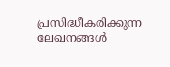പ്രസിദ്ധീകരിക്കുന്ന ലേഖനങ്ങള്‍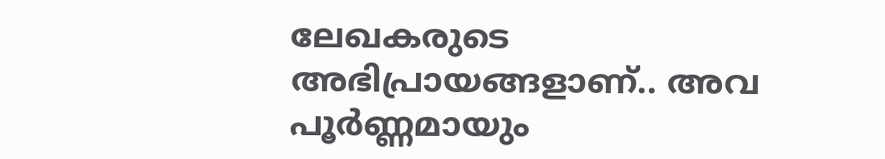ലേഖകരുടെ അഭിപ്രായങ്ങളാണ്.. അവ പൂര്‍ണ്ണമായും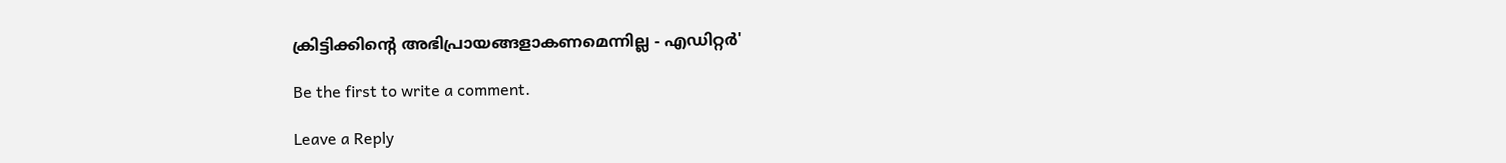ക്രിട്ടിക്കിന്റെ അഭിപ്രായങ്ങളാകണമെന്നില്ല - എഡിറ്റര്‍'

Be the first to write a comment.

Leave a Reply